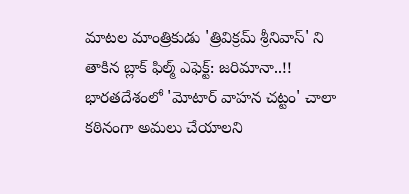మాటల మాంత్రికుడు 'త్రివిక్రమ్ శ్రీనివాస్' ని తాకిన బ్లాక్ ఫిల్మ్ ఎఫెక్ట్: జరిమానా..!!
భారతదేశంలో 'మోటార్ వాహన చట్టం' చాలా కఠినంగా అమలు చేయాలని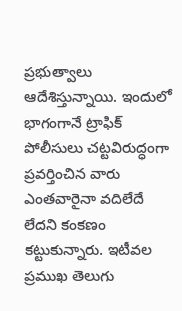ప్రభుత్వాలు ఆదేశిస్తున్నాయి. ఇందులో భాగంగానే ట్రాఫిక్ పోలీసులు చట్టవిరుద్ధంగా ప్రవర్తించిన వారు ఎంతవారైనా వదిలేదే లేదని కంకణం కట్టుకున్నారు. ఇటీవల ప్రముఖ తెలుగు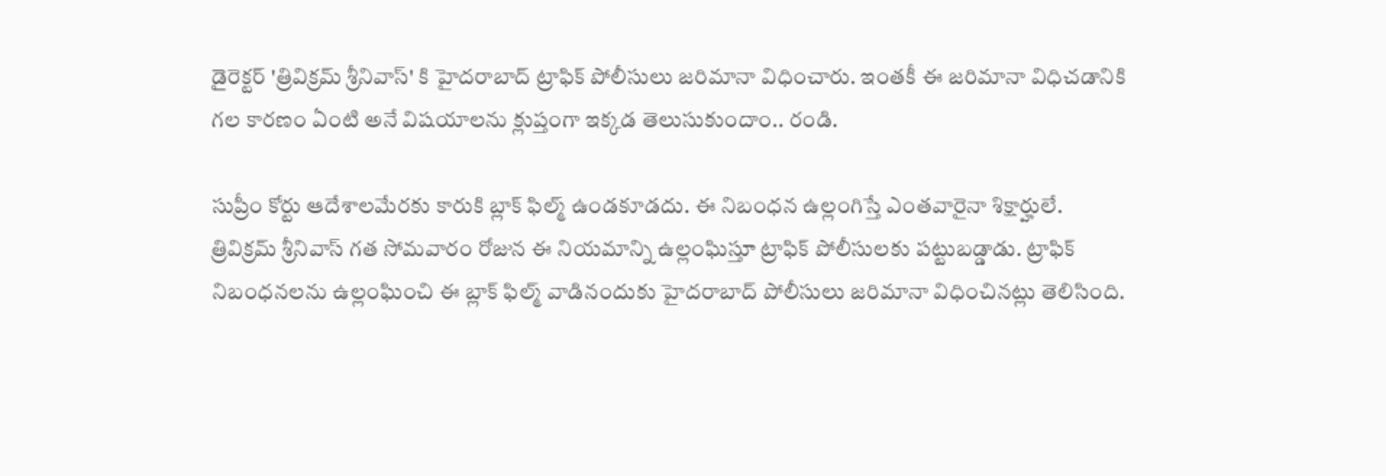డైరెక్టర్ 'త్రివిక్రమ్ శ్రీనివాస్' కి హైదరాబాద్ ట్రాఫిక్ పోలీసులు జరిమానా విధించారు. ఇంతకీ ఈ జరిమానా విధిచడానికి గల కారణం ఏంటి అనే విషయాలను క్లుప్తంగా ఇక్కడ తెలుసుకుందాం.. రండి.

సుప్రీం కోర్టు ఆదేశాలమేరకు కారుకి బ్లాక్ ఫిల్మ్ ఉండకూడదు. ఈ నిబంధన ఉల్లంగిస్తే ఎంతవారైనా శిక్షార్హులే. త్రివిక్రమ్ శ్రీనివాస్ గత సోమవారం రోజున ఈ నియమాన్ని ఉల్లంఘిస్తూ ట్రాఫిక్ పోలీసులకు పట్టుబడ్డాడు. ట్రాఫిక్ నిబంధనలను ఉల్లంఘించి ఈ బ్లాక్ ఫిల్మ్ వాడినందుకు హైదరాబాద్ పోలీసులు జరిమానా విధించినట్లు తెలిసింది.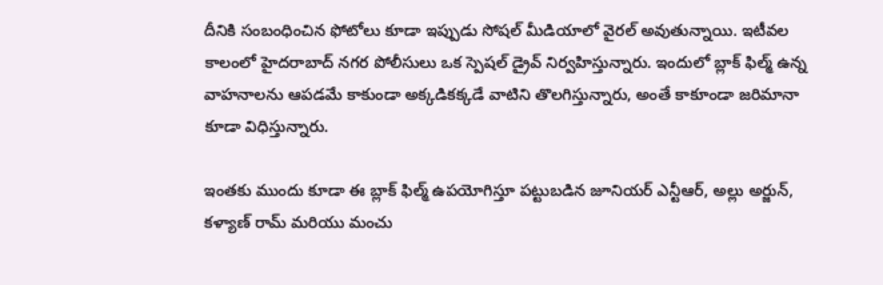దీనికి సంబంధించిన ఫోటోలు కూడా ఇప్పుడు సోషల్ మీడియాలో వైరల్ అవుతున్నాయి. ఇటీవల కాలంలో హైదరాబాద్ నగర పోలీసులు ఒక స్పెషల్ డ్రైవ్ నిర్వహిస్తున్నారు. ఇందులో బ్లాక్ ఫిల్మ్ ఉన్న వాహనాలను ఆపడమే కాకుండా అక్కడికక్కడే వాటిని తొలగిస్తున్నారు, అంతే కాకూండా జరిమానా కూడా విధిస్తున్నారు.

ఇంతకు ముందు కూడా ఈ బ్లాక్ ఫిల్మ్ ఉపయోగిస్తూ పట్టుబడిన జూనియర్ ఎన్టీఆర్, అల్లు అర్జున్, కళ్యాణ్ రామ్ మరియు మంచు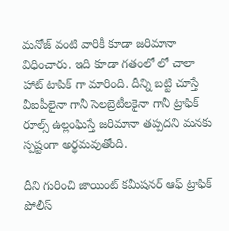మనోజ్ వంటి వారికీ కూడా జరిమానా విధించారు. ఇది కూడా గతంలో లో చాలా హాట్ టాపిక్ గా మారింది. దీన్ని బట్టి చూస్తే వీఐపీలైనా గానీ సెలబ్రెటీలకైనా గానీ ట్రాఫిక్ రూల్స్ ఉల్లంఘిస్తే జరిమానా తప్పదని మనకు స్పష్టంగా అర్థమవుతోంది.

దీని గురించి జాయింట్ కమీషనర్ ఆఫ్ ట్రాఫిక్ పోలీస్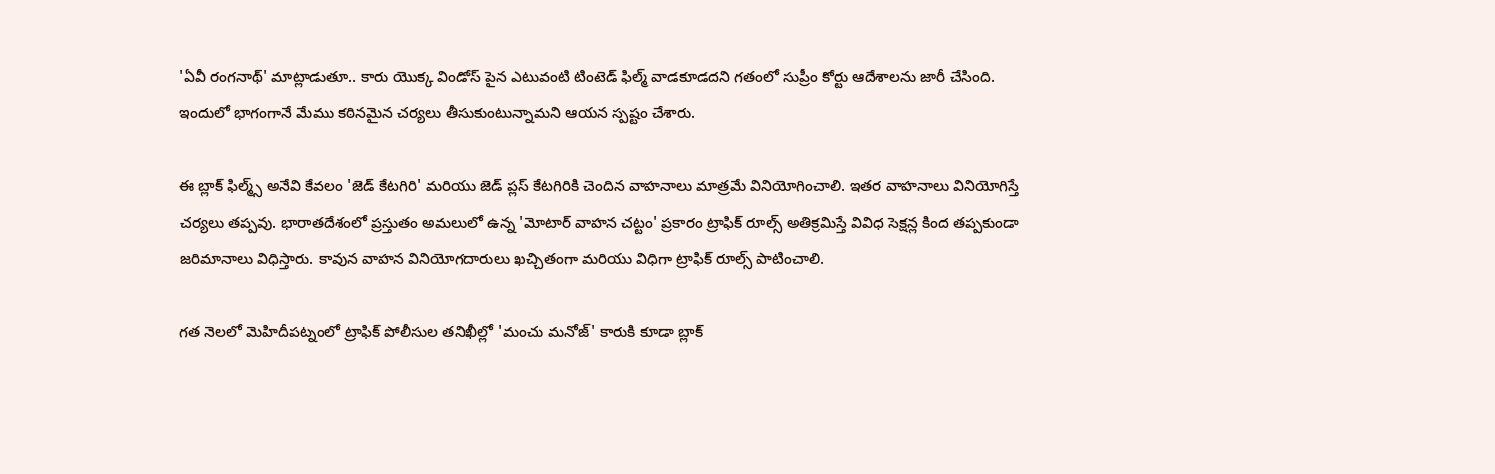'ఏవీ రంగనాథ్' మాట్లాడుతూ.. కారు యొక్క విండోస్ పైన ఎటువంటి టింటెడ్ ఫిల్మ్ వాడకూడదని గతంలో సుప్రీం కోర్టు ఆదేశాలను జారీ చేసింది. ఇందులో భాగంగానే మేము కఠినమైన చర్యలు తీసుకుంటున్నామని ఆయన స్పష్టం చేశారు.

ఈ బ్లాక్ ఫిల్మ్స్ అనేవి కేవలం 'జెడ్ కేటగిరి' మరియు జెడ్ ప్లస్ కేటగిరికి చెందిన వాహనాలు మాత్రమే వినియోగించాలి. ఇతర వాహనాలు వినియోగిస్తే చర్యలు తప్పవు. భారాతదేశంలో ప్రస్తుతం అమలులో ఉన్న 'మోటార్ వాహన చట్టం' ప్రకారం ట్రాఫిక్ రూల్స్ అతిక్రమిస్తే వివిధ సెక్షన్ల కింద తప్పకుండా జరిమానాలు విధిస్తారు. కావున వాహన వినియోగదారులు ఖచ్చితంగా మరియు విధిగా ట్రాఫిక్ రూల్స్ పాటించాలి.

గత నెలలో మెహిదీపట్నంలో ట్రాఫిక్ పోలీసుల తనిఖీల్లో 'మంచు మనోజ్' కారుకి కూడా బ్లాక్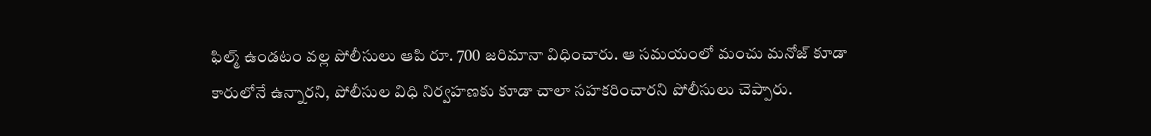ఫిల్మ్ ఉండటం వల్ల పోలీసులు ఆపి రూ. 700 జరిమానా విధించారు. ఆ సమయంలో మంచు మనోజ్ కూడా కారులోనే ఉన్నారని, పోలీసుల విధి నిర్వహణకు కూడా చాలా సహకరించారని పోలీసులు చెప్పారు.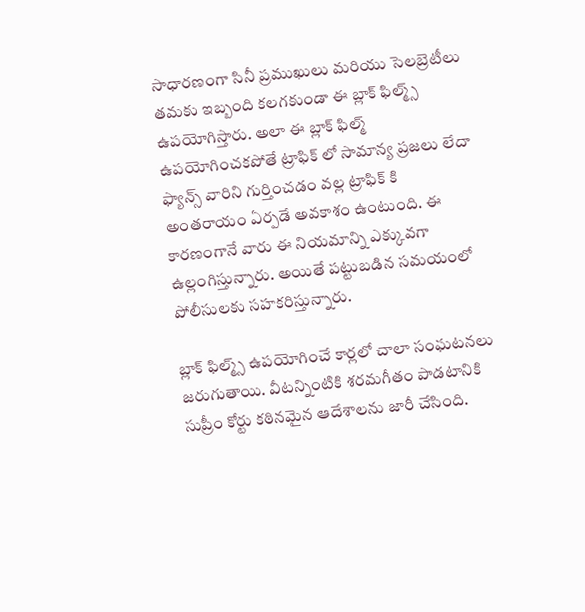సాధారణంగా సినీ ప్రముఖులు మరియు సెలబ్రెటీలు తమకు ఇబ్బంది కలగకుండా ఈ బ్లాక్ ఫిల్మ్స్ ఉపయోగిస్తారు. అలా ఈ బ్లాక్ ఫిల్మ్ ఉపయోగించకపోతే ట్రాఫిక్ లో సామాన్య ప్రజలు లేదా ఫ్యాన్స్ వారిని గుర్తించడం వల్ల ట్రాఫిక్ కి అంతరాయం ఏర్పడే అవకాశం ఉంటుంది. ఈ కారణంగానే వారు ఈ నియమాన్ని ఎక్కువగా ఉల్లంగిస్తున్నారు. అయితే పట్టుబడిన సమయంలో పోలీసులకు సహకరిస్తున్నారు.

బ్లాక్ ఫిల్మ్స్ ఉపయోగించే కార్లలో చాలా సంఘటనలు జరుగుతాయి. వీటన్నింటికి శరమగీతం పాడటానికి సుప్రీం కోర్టు కఠినమైన ఆదేశాలను జారీ చేసింది.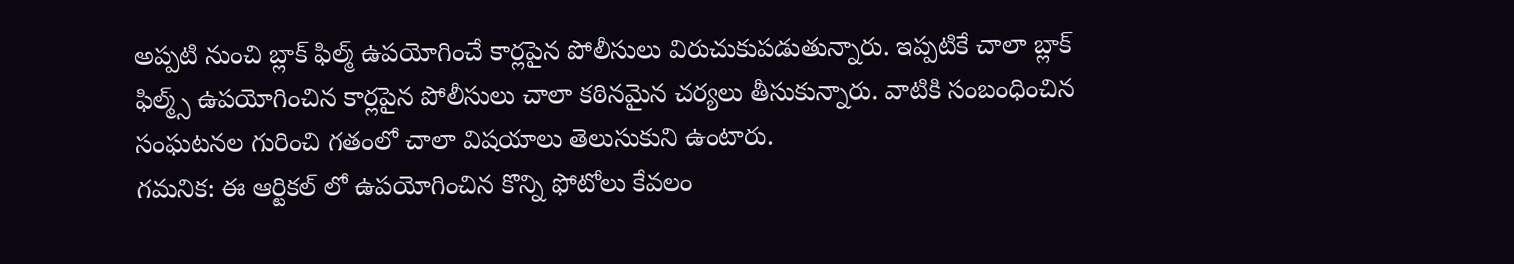అప్పటి నుంచి బ్లాక్ ఫిల్మ్ ఉపయోగించే కార్లపైన పోలీసులు విరుచుకుపడుతున్నారు. ఇప్పటికే చాలా బ్లాక్ ఫిల్మ్స్ ఉపయోగించిన కార్లపైన పోలీసులు చాలా కఠినమైన చర్యలు తీసుకున్నారు. వాటికి సంబంధించిన సంఘటనల గురించి గతంలో చాలా విషయాలు తెలుసుకుని ఉంటారు.
గమనిక: ఈ ఆర్టికల్ లో ఉపయోగించిన కొన్ని ఫోటోలు కేవలం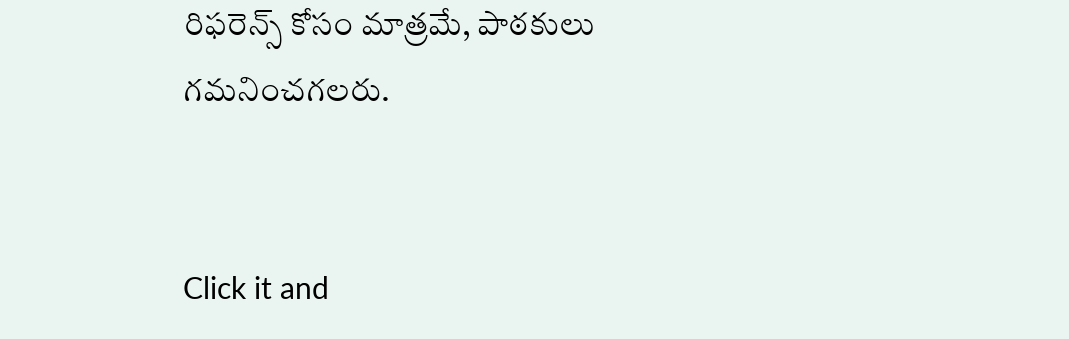రిఫరెన్స్ కోసం మాత్రమే, పాఠకులు గమనించగలరు.


Click it and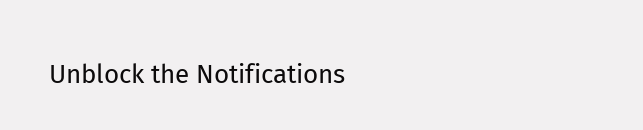Unblock the Notifications